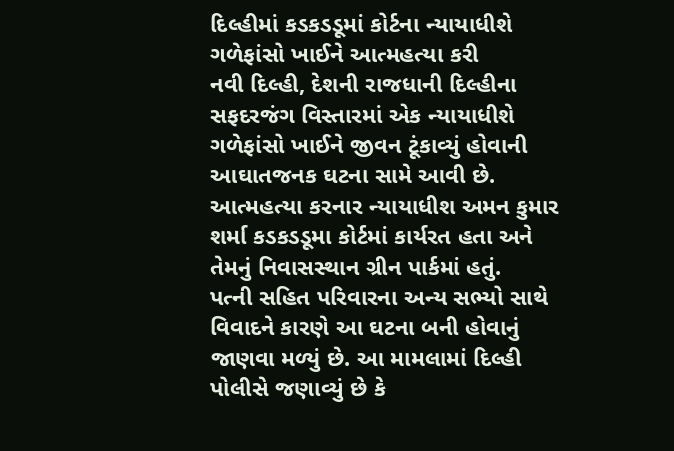દિલ્હીમાં કડકડડૂમાં કોર્ટના ન્યાયાધીશે ગળેફાંસો ખાઈને આત્મહત્યા કરી
નવી દિલ્હી, દેશની રાજધાની દિલ્હીના સફદરજંગ વિસ્તારમાં એક ન્યાયાધીશે ગળેફાંસો ખાઈને જીવન ટૂંકાવ્યું હોવાની આઘાતજનક ઘટના સામે આવી છે. આત્મહત્યા કરનાર ન્યાયાધીશ અમન કુમાર શર્મા કડકડડૂમા કોર્ટમાં કાર્યરત હતા અને તેમનું નિવાસસ્થાન ગ્રીન પાર્કમાં હતું.
પત્ની સહિત પરિવારના અન્ય સભ્યો સાથે વિવાદને કારણે આ ઘટના બની હોવાનું જાણવા મળ્યું છે. આ મામલામાં દિલ્હી પોલીસે જણાવ્યું છે કે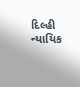દિલ્હી ન્યાયિક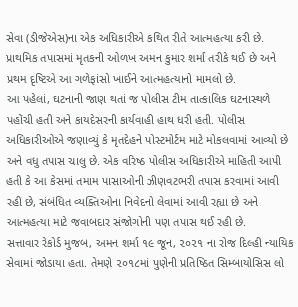સેવા (ડીજેએસ)ના એક અધિકારીએ કથિત રીતે આત્મહત્યા કરી છે. પ્રાથમિક તપાસમાં મૃતકની ઓળખ અમન કુમાર શર્મા તરીકે થઈ છે અને પ્રથમ દૃષ્ટિએ આ ગળેફાંસો ખાઈને આત્મહત્યાનો મામલો છે.
આ પહેલાં, ઘટનાની જાણ થતાં જ પોલીસ ટીમ તાત્કાલિક ઘટનાસ્થળે પહોંચી હતી અને કાયદેસરની કાર્યવાહી હાથ ધરી હતી. પોલીસ અધિકારીઓએ જણાવ્યું કે મૃતદેહને પોસ્ટમોર્ટમ માટે મોકલવામાં આવ્યો છે અને વધુ તપાસ ચાલુ છે. એક વરિષ્ઠ પોલીસ અધિકારીએ માહિતી આપી હતી કે આ કેસમાં તમામ પાસાઓની ઝીણવટભરી તપાસ કરવામાં આવી રહી છે, સંબંધિત વ્યક્તિઓના નિવેદનો લેવામાં આવી રહ્યા છે અને આત્મહત્યા માટે જવાબદાર સંજોગોની પણ તપાસ થઈ રહી છે.
સત્તાવાર રેકોર્ડ મુજબ, અમન શર્મા ૧૯ જૂન, ૨૦૨૧ ના રોજ દિલ્હી ન્યાયિક સેવામાં જોડાયા હતા. તેમણે ૨૦૧૮માં પુણેની પ્રતિષ્ઠિત સિમ્બાયોસિસ લો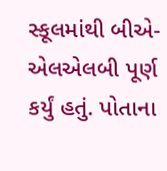સ્કૂલમાંથી બીએ-એલએલબી પૂર્ણ કર્યું હતું. પોતાના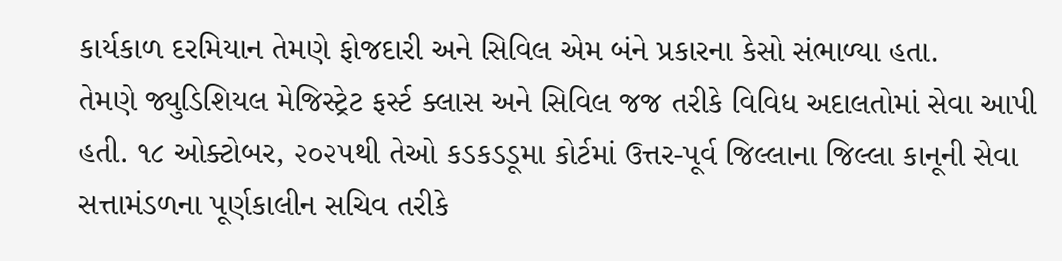કાર્યકાળ દરમિયાન તેમણે ફોજદારી અને સિવિલ એમ બંને પ્રકારના કેસો સંભાળ્યા હતા.
તેમણે જ્યુડિશિયલ મેજિસ્ટ્રેટ ફર્સ્ટ ક્લાસ અને સિવિલ જજ તરીકે વિવિધ અદાલતોમાં સેવા આપી હતી. ૧૮ ઓક્ટોબર, ૨૦૨૫થી તેઓ કડકડડૂમા કોર્ટમાં ઉત્તર-પૂર્વ જિલ્લાના જિલ્લા કાનૂની સેવા સત્તામંડળના પૂર્ણકાલીન સચિવ તરીકે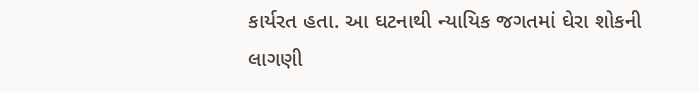કાર્યરત હતા. આ ઘટનાથી ન્યાયિક જગતમાં ઘેરા શોકની લાગણી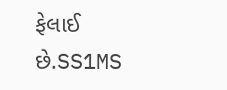ફેલાઈ છે.SS1MS